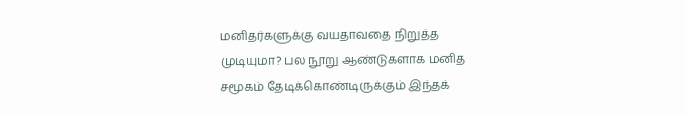மனிதர்களுக்கு வயதாவதை நிறுத்த முடியுமா? பல நூறு ஆண்டுகளாக மனித சமூகம் தேடிக்கொண்டிருக்கும் இந்தக்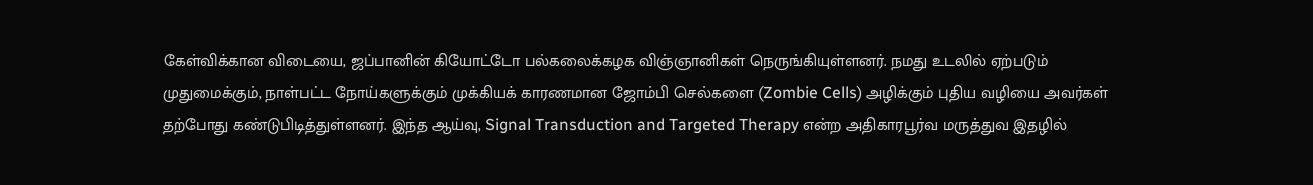கேள்விக்கான விடையை, ஜப்பானின் கியோட்டோ பல்கலைக்கழக விஞ்ஞானிகள் நெருங்கியுள்ளனர். நமது உடலில் ஏற்படும் முதுமைக்கும், நாள்பட்ட நோய்களுக்கும் முக்கியக் காரணமான ஜோம்பி செல்களை (Zombie Cells) அழிக்கும் புதிய வழியை அவர்கள் தற்போது கண்டுபிடித்துள்ளனர். இந்த ஆய்வு, Signal Transduction and Targeted Therapy என்ற அதிகாரபூர்வ மருத்துவ இதழில்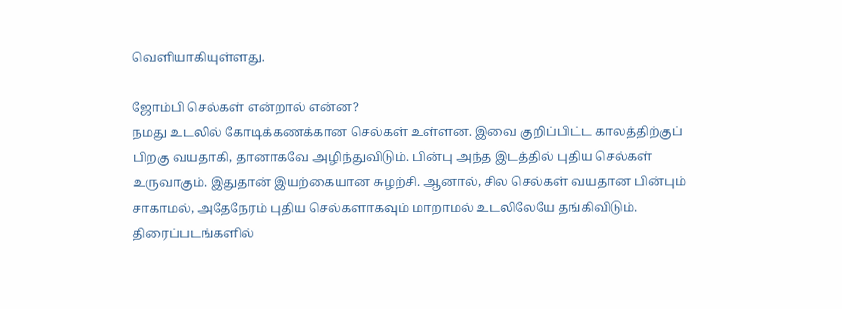வெளியாகியுள்ளது.

ஜோம்பி செல்கள் என்றால் என்ன?
நமது உடலில் கோடிக்கணக்கான செல்கள் உள்ளன. இவை குறிப்பிட்ட காலத்திற்குப் பிறகு வயதாகி, தானாகவே அழிந்துவிடும். பின்பு அந்த இடத்தில் புதிய செல்கள் உருவாகும். இதுதான் இயற்கையான சுழற்சி. ஆனால், சில செல்கள் வயதான பின்பும் சாகாமல், அதேநேரம் புதிய செல்களாகவும் மாறாமல் உடலிலேயே தங்கிவிடும். திரைப்படங்களில்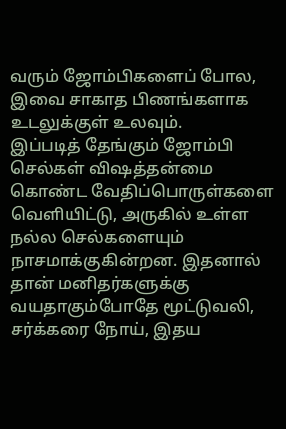வரும் ஜோம்பிகளைப் போல, இவை சாகாத பிணங்களாக உடலுக்குள் உலவும்.
இப்படித் தேங்கும் ஜோம்பி செல்கள் விஷத்தன்மை கொண்ட வேதிப்பொருள்களை வெளியிட்டு, அருகில் உள்ள நல்ல செல்களையும் நாசமாக்குகின்றன. இதனால் தான் மனிதர்களுக்கு வயதாகும்போதே மூட்டுவலி, சர்க்கரை நோய், இதய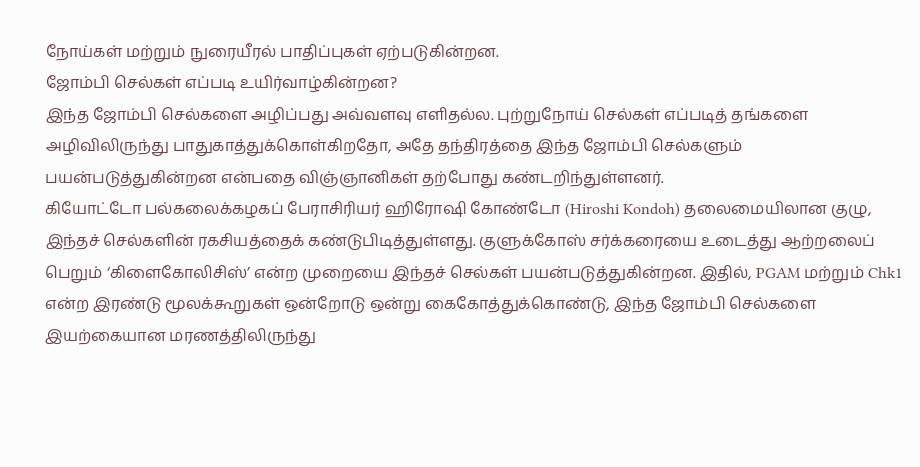நோய்கள் மற்றும் நுரையீரல் பாதிப்புகள் ஏற்படுகின்றன.
ஜோம்பி செல்கள் எப்படி உயிர்வாழ்கின்றன?
இந்த ஜோம்பி செல்களை அழிப்பது அவ்வளவு எளிதல்ல. புற்றுநோய் செல்கள் எப்படித் தங்களை அழிவிலிருந்து பாதுகாத்துக்கொள்கிறதோ, அதே தந்திரத்தை இந்த ஜோம்பி செல்களும் பயன்படுத்துகின்றன என்பதை விஞ்ஞானிகள் தற்போது கண்டறிந்துள்ளனர்.
கியோட்டோ பல்கலைக்கழகப் பேராசிரியர் ஹிரோஷி கோண்டோ (Hiroshi Kondoh) தலைமையிலான குழு, இந்தச் செல்களின் ரகசியத்தைக் கண்டுபிடித்துள்ளது. குளுக்கோஸ் சர்க்கரையை உடைத்து ஆற்றலைப் பெறும் ‘கிளைகோலிசிஸ்’ என்ற முறையை இந்தச் செல்கள் பயன்படுத்துகின்றன. இதில், PGAM மற்றும் Chk1 என்ற இரண்டு மூலக்கூறுகள் ஒன்றோடு ஒன்று கைகோத்துக்கொண்டு, இந்த ஜோம்பி செல்களை இயற்கையான மரணத்திலிருந்து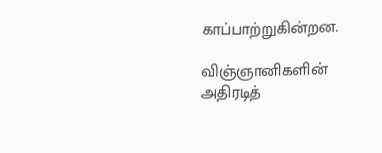காப்பாற்றுகின்றன.

விஞ்ஞானிகளின் அதிரடித்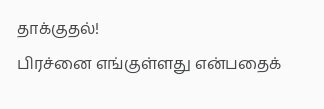தாக்குதல்!
பிரச்னை எங்குள்ளது என்பதைக்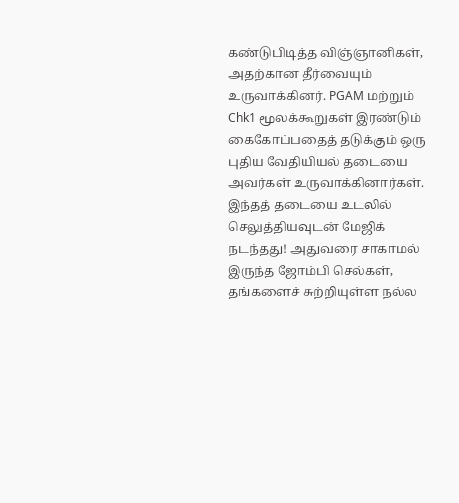கண்டுபிடித்த விஞ்ஞானிகள், அதற்கான தீர்வையும் உருவாக்கினர். PGAM மற்றும் Chk1 மூலக்கூறுகள் இரண்டும் கைகோப்பதைத் தடுக்கும் ஒரு புதிய வேதியியல் தடையை அவர்கள் உருவாக்கினார்கள்.
இந்தத் தடையை உடலில் செலுத்தியவுடன் மேஜிக் நடந்தது! அதுவரை சாகாமல் இருந்த ஜோம்பி செல்கள், தங்களைச் சுற்றியுள்ள நல்ல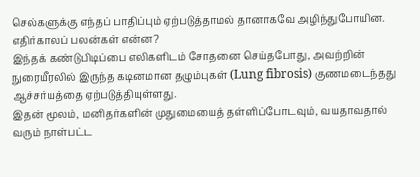செல்களுக்கு எந்தப் பாதிப்பும் ஏற்படுத்தாமல் தானாகவே அழிந்துபோயின.
எதிர்காலப் பலன்கள் என்ன?
இந்தக் கண்டுபிடிப்பை எலிகளிடம் சோதனை செய்தபோது, அவற்றின் நுரையீரலில் இருந்த கடினமான தழும்புகள் (Lung fibrosis) குணமடைந்தது ஆச்சர்யத்தை ஏற்படுத்தியுள்ளது.
இதன் மூலம், மனிதர்களின் முதுமையைத் தள்ளிப்போடவும், வயதாவதால் வரும் நாள்பட்ட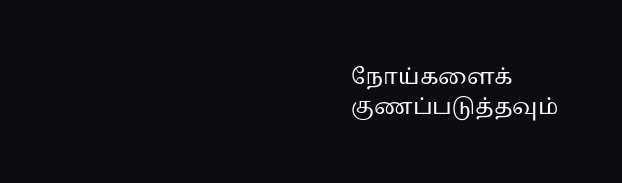நோய்களைக் குணப்படுத்தவும்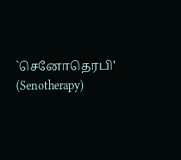`செனோதெரபி’ (Senotherapy)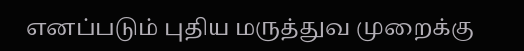எனப்படும் புதிய மருத்துவ முறைக்கு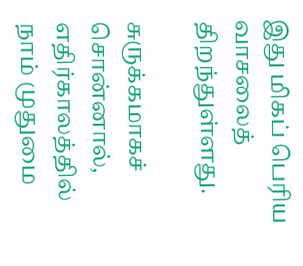இது மிகப் பெரிய வாசலைத் திறந்துள்ளது.

சுருக்கமாகச் சொன்னால், எதிர்காலத்தில் நாம் முதுமை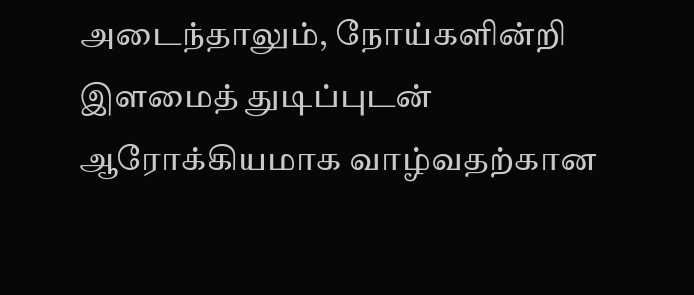அடைந்தாலும், நோய்களின்றி இளமைத் துடிப்புடன் ஆரோக்கியமாக வாழ்வதற்கான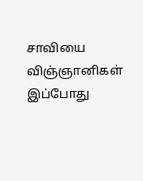சாவியை விஞ்ஞானிகள் இப்போது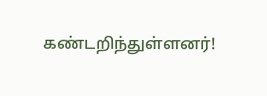கண்டறிந்துள்ளனர்!